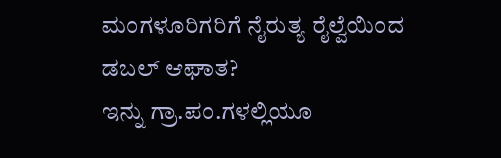ಮಂಗಳೂರಿಗರಿಗೆ ನೈರುತ್ಯ ರೈಲ್ವೆಯಿಂದ ಡಬಲ್ ಆಘಾತ?
ಇನ್ನು ಗ್ರಾ.ಪಂ.ಗಳಲ್ಲಿಯೂ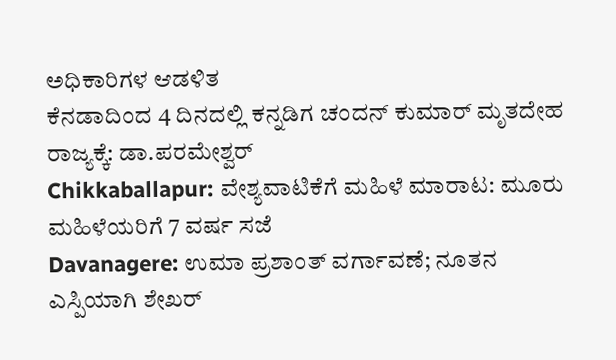ಅಧಿಕಾರಿಗಳ ಆಡಳಿತ
ಕೆನಡಾದಿಂದ 4 ದಿನದಲ್ಲಿ ಕನ್ನಡಿಗ ಚಂದನ್ ಕುಮಾರ್ ಮೃತದೇಹ ರಾಜ್ಯಕ್ಕೆ: ಡಾ.ಪರಮೇಶ್ವರ್
Chikkaballapur: ವೇಶ್ಯವಾಟಿಕೆಗೆ ಮಹಿಳೆ ಮಾರಾಟ: ಮೂರು ಮಹಿಳೆಯರಿಗೆ 7 ವರ್ಷ ಸಜೆ
Davanagere: ಉಮಾ ಪ್ರಶಾಂತ್ ವರ್ಗಾವಣೆ; ನೂತನ ಎಸ್ಪಿಯಾಗಿ ಶೇಖರ್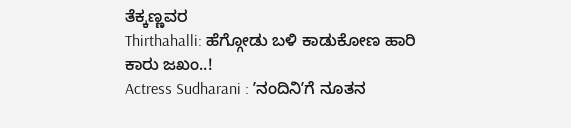ತೆಕ್ಕಣ್ಣವರ
Thirthahalli: ಹೆಗ್ಗೋಡು ಬಳಿ ಕಾಡುಕೋಣ ಹಾರಿ ಕಾರು ಜಖಂ..!
Actress Sudharani : ʼನಂದಿನಿʼಗೆ ನೂತನ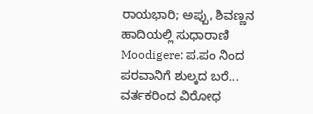ರಾಯಭಾರಿ; ಅಪ್ಪು, ಶಿವಣ್ಣನ ಹಾದಿಯಲ್ಲಿ ಸುಧಾರಾಣಿ
Moodigere: ಪ.ಪಂ ನಿಂದ ಪರವಾನಿಗೆ ಶುಲ್ಕದ ಬರೆ... ವರ್ತಕರಿಂದ ವಿರೋಧ